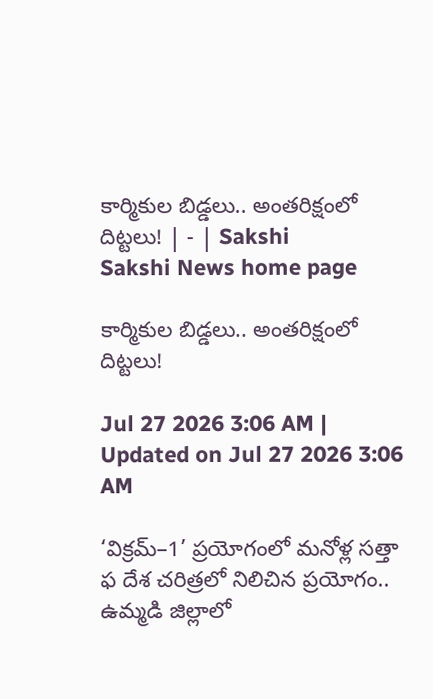కార్మికుల బిడ్డలు.. అంతరిక్షంలో దిట్టలు! | - | Sakshi
Sakshi News home page

కార్మికుల బిడ్డలు.. అంతరిక్షంలో దిట్టలు!

Jul 27 2026 3:06 AM | Updated on Jul 27 2026 3:06 AM

‘విక్రమ్‌–1’ ప్రయోగంలో మనోళ్ల సత్తా
ఫ దేశ చరిత్రలో నిలిచిన ప్రయోగం.. ఉమ్మడి జిల్లాలో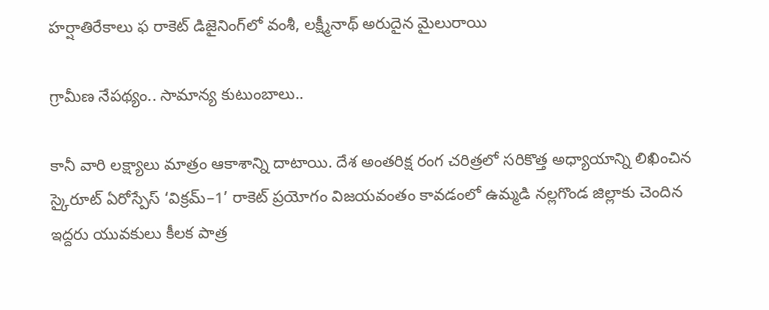హర్షాతిరేకాలు ఫ రాకెట్‌ డిజైనింగ్‌లో వంశీ, లక్ష్మీనాథ్‌ అరుదైన మైలురాయి

గ్రామీణ నేపథ్యం.. సామాన్య కుటుంబాలు..

కానీ వారి లక్ష్యాలు మాత్రం ఆకాశాన్ని దాటాయి. దేశ అంతరిక్ష రంగ చరిత్రలో సరికొత్త అధ్యాయాన్ని లిఖించిన స్కైరూట్‌ ఏరోస్పేస్‌ ‘విక్రమ్‌–1’ రాకెట్‌ ప్రయోగం విజయవంతం కావడంలో ఉమ్మడి నల్లగొండ జిల్లాకు చెందిన ఇద్దరు యువకులు కీలక పాత్ర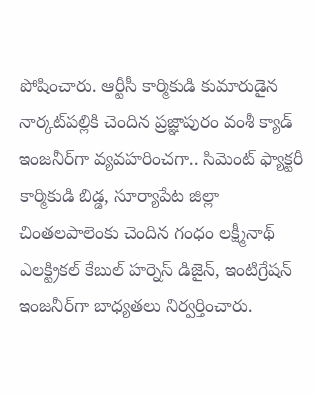పోషించారు. ఆర్టీసీ కార్మికుడి కుమారుడైన నార్కట్‌పల్లికి చెందిన ప్రజ్ఞాపురం వంశీ క్యాడ్‌ ఇంజనీర్‌గా వ్యవహరించగా.. సిమెంట్‌ ఫ్యాక్టరీ కార్మికుడి బిడ్డ, సూర్యాపేట జిల్లా చింతలపాలెంకు చెందిన గంధం లక్ష్మీనాథ్‌ ఎలక్ట్రికల్‌ కేబుల్‌ హర్నెస్‌ డిజైన్‌, ఇంటిగ్రేషన్‌ ఇంజనీర్‌గా బాధ్యతలు నిర్వర్తించారు.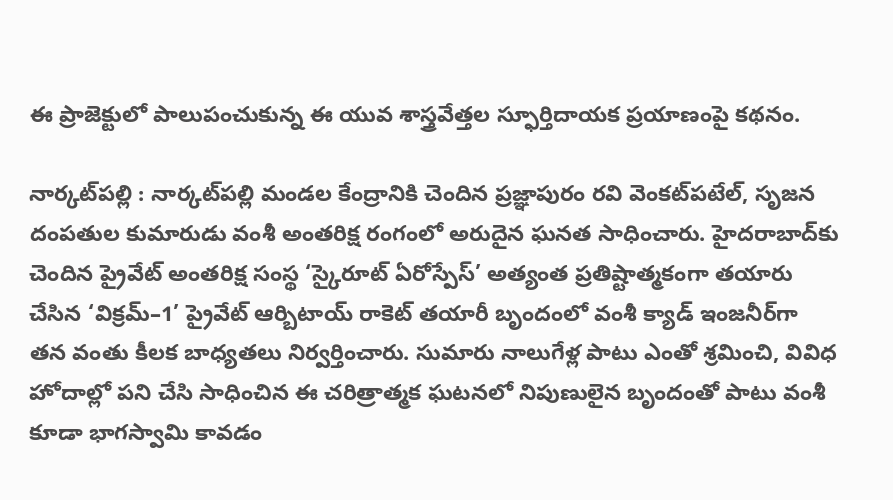ఈ ప్రాజెక్టులో పాలుపంచుకున్న ఈ యువ శాస్త్రవేత్తల స్ఫూర్తిదాయక ప్రయాణంపై కథనం.

నార్కట్‌పల్లి : నార్కట్‌పల్లి మండల కేంద్రానికి చెందిన ప్రజ్ఞాపురం రవి వెంకట్‌పటేల్‌, సృజన దంపతుల కుమారుడు వంశీ అంతరిక్ష రంగంలో అరుదైన ఘనత సాధించారు. హైదరాబాద్‌కు చెందిన ప్రైవేట్‌ అంతరిక్ష సంస్థ ‘స్కైరూట్‌ ఏరోస్పేస్‌’ అత్యంత ప్రతిష్టాత్మకంగా తయారు చేసిన ‘విక్రమ్‌–1’ ప్రైవేట్‌ ఆర్బిటాయ్‌ రాకెట్‌ తయారీ బృందంలో వంశీ క్యాడ్‌ ఇంజనీర్‌గా తన వంతు కీలక బాధ్యతలు నిర్వర్తించారు. సుమారు నాలుగేళ్ల పాటు ఎంతో శ్రమించి, వివిధ హోదాల్లో పని చేసి సాధించిన ఈ చరిత్రాత్మక ఘటనలో నిపుణులైన బృందంతో పాటు వంశీ కూడా భాగస్వామి కావడం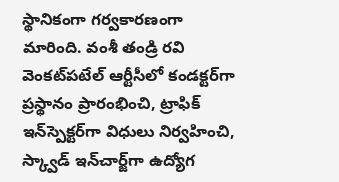స్థానికంగా గర్వకారణంగా మారింది. వంశీ తండ్రి రవి వెంకట్‌పటేల్‌ ఆర్టీసీలో కండక్టర్‌గా ప్రస్థానం ప్రారంభించి, ట్రాఫిక్‌ ఇన్‌స్పెక్టర్‌గా విధులు నిర్వహించి, స్క్వాడ్‌ ఇన్‌చార్జ్‌గా ఉద్యోగ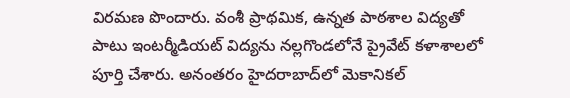విరమణ పొందారు. వంశీ ప్రాథమిక, ఉన్నత పాఠశాల విద్యతో పాటు ఇంటర్మీడియట్‌ విద్యను నల్లగొండలోనే ప్రైవేట్‌ కళాశాలలో పూర్తి చేశారు. అనంతరం హైదరాబాద్‌లో మెకానికల్‌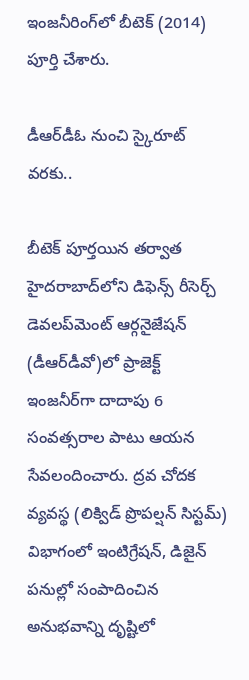ఇంజనీరింగ్‌లో బీటెక్‌ (2014) పూర్తి చేశారు.

డీఆర్‌డీఓ నుంచి స్కైరూట్‌ వరకు..

బీటెక్‌ పూర్తయిన తర్వాత హైదరాబాద్‌లోని డిఫెన్స్‌ రీసెర్చ్‌ డెవలప్‌మెంట్‌ ఆర్గనైజేషన్‌ (డీఆర్‌డీవో)లో ప్రాజెక్ట్‌ ఇంజనీర్‌గా దాదాపు 6 సంవత్సరాల పాటు ఆయన సేవలందించారు. ద్రవ చోదక వ్యవస్థ (లిక్విడ్‌ ప్రొపల్షన్‌ సిస్టమ్‌) విభాగంలో ఇంటిగ్రేషన్‌, డిజైన్‌ పనుల్లో సంపాదించిన అనుభవాన్ని దృష్టిలో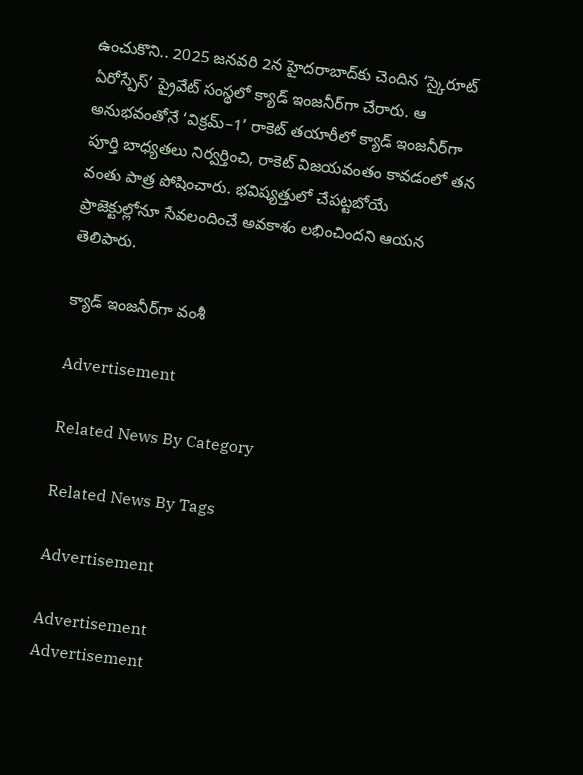ఉంచుకొని.. 2025 జనవరి 2న హైదరాబాద్‌కు చెందిన ‘స్కైరూట్‌ ఏరోస్పేస్‌’ ప్రైవేట్‌ సంస్థలో క్యాడ్‌ ఇంజనీర్‌గా చేరారు. ఆ అనుభవంతోనే ‘విక్రమ్‌–1’ రాకెట్‌ తయారీలో క్యాడ్‌ ఇంజనీర్‌గా పూర్తి బాధ్యతలు నిర్వర్తించి, రాకెట్‌ విజయవంతం కావడంలో తన వంతు పాత్ర పోషించారు. భవిష్యత్తులో చేపట్టబోయే ప్రాజెక్టుల్లోనూ సేవలందించే అవకాశం లభించిందని ఆయన తెలిపారు.

క్యాడ్‌ ఇంజనీర్‌గా వంశీ

Advertisement

Related News By Category

Related News By Tags

Advertisement

Advertisement
Advertisement